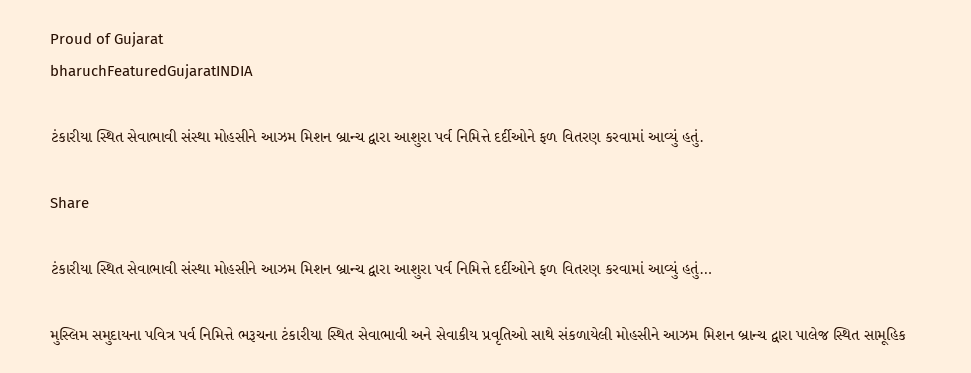Proud of Gujarat
bharuchFeaturedGujaratINDIA

ટંકારીયા સ્થિત સેવાભાવી સંસ્થા મોહસીને આઝમ મિશન બ્રાન્ચ દ્વારા આશુરા પર્વ નિમિત્તે દર્દીઓને ફળ વિતરણ કરવામાં આવ્યું હતું.

Share

ટંકારીયા સ્થિત સેવાભાવી સંસ્થા મોહસીને આઝમ મિશન બ્રાન્ચ દ્વારા આશુરા પર્વ નિમિત્તે દર્દીઓને ફળ વિતરણ કરવામાં આવ્યું હતું…

મુસ્લિમ સમુદાયના પવિત્ર પર્વ નિમિત્તે ભરૂચના ટંકારીયા સ્થિત સેવાભાવી અને સેવાકીય પ્રવૃતિઓ સાથે સંકળાયેલી મોહસીને આઝમ મિશન બ્રાન્ચ દ્વારા પાલેજ સ્થિત સામૂહિક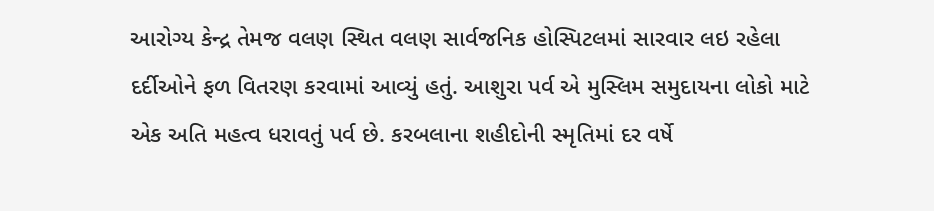આરોગ્ય કેન્દ્ર તેમજ વલણ સ્થિત વલણ સાર્વજનિક હોસ્પિટલમાં સારવાર લઇ રહેલા દર્દીઓને ફળ વિતરણ કરવામાં આવ્યું હતું. આશુરા પર્વ એ મુસ્લિમ સમુદાયના લોકો માટે એક અતિ મહત્વ ધરાવતું પર્વ છે. કરબલાના શહીદોની સ્મૃતિમાં દર વર્ષે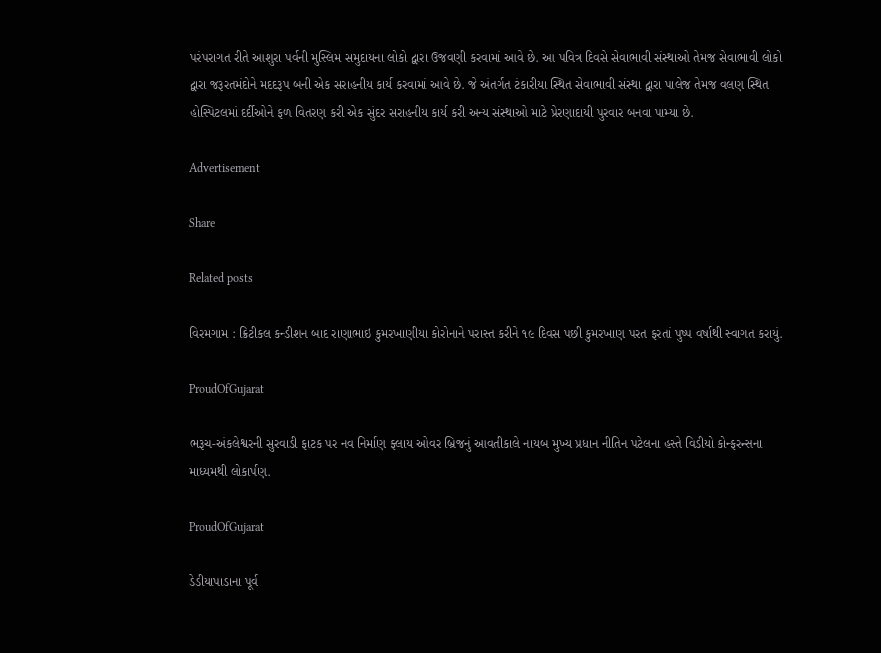પરંપરાગત રીતે આશુરા પર્વની મુસ્લિમ સમુદાયના લોકો દ્વારા ઉજવણી કરવામાં આવે છે. આ પવિત્ર દિવસે સેવાભાવી સંસ્થાઓ તેમજ સેવાભાવી લોકો દ્વારા જરૂરતમંદોને મદદરૂપ બની એક સરાહનીય કાર્ય કરવામાં આવે છે. જે અંતર્ગત ટંકારીયા સ્થિત સેવાભાવી સંસ્થા દ્વારા પાલેજ તેમજ વલણ સ્થિત હોસ્પિટલમાં દર્દીઓને ફળ વિતરણ કરી એક સુંદર સરાહનીય કાર્ય કરી અન્ય સંસ્થાઓ માટે પ્રેરણાદાયી પુરવાર બનવા પામ્યા છે.

Advertisement

Share

Related posts

વિરમગામ : ક્રિટીકલ કન્ડીશન બાદ રાણાભાઇ કુમરખાણીયા કોરોનાને પરાસ્ત કરીને ૧૯ દિવસ પછી કુમરખાણ પરત ફરતાં પુષ્પ વર્ષાથી સ્વાગત કરાયું.

ProudOfGujarat

ભરૂચ-અંકલેશ્વરની સુરવાડી ફાટક પર નવ નિર્માણ ફ્લાય ઓવર બ્રિજનું આવતીકાલે નાયબ મુખ્ય પ્રધાન નીતિન પટેલના હસ્તે વિડીયો કોન્ફરન્સના માધ્યમથી લોકાર્પણ.

ProudOfGujarat

ડેડીયાપાડાના પૂર્વ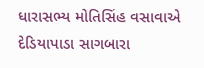ધારાસભ્ય મોતિસિંહ વસાવાએ દેડિયાપાડા સાગબારા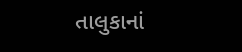તાલુકાનાં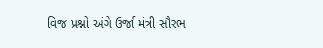વિજ પ્રશ્નો અંગે ઉર્જા મંત્રી સૌરભ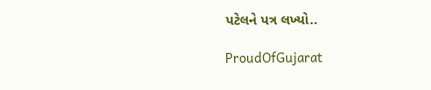પટેલને પત્ર લખ્યો..

ProudOfGujarat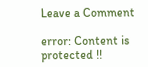Leave a Comment

error: Content is protected !!